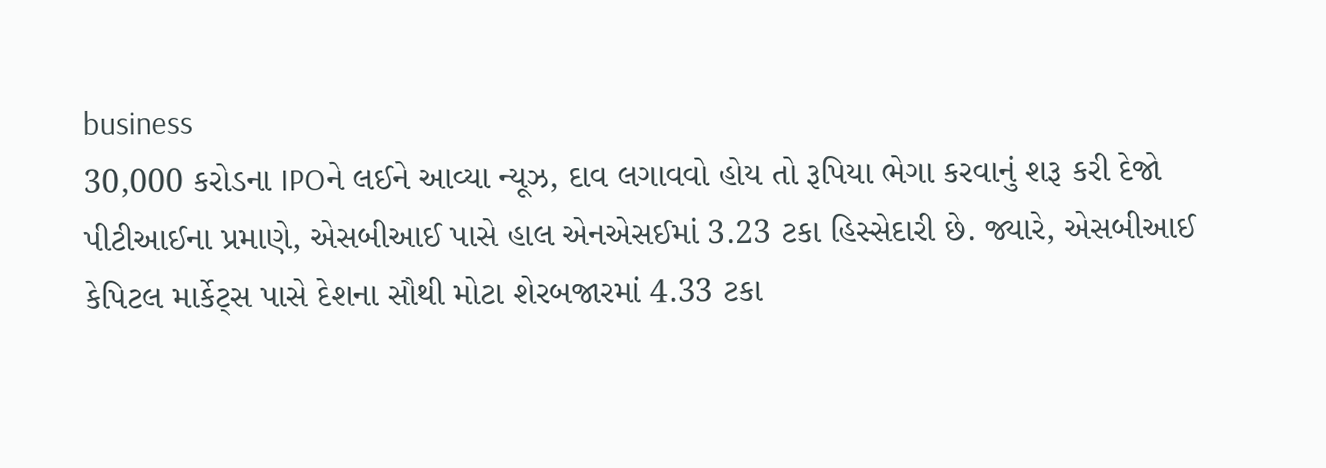business
30,000 કરોડના IPOને લઈને આવ્યા ન્યૂઝ, દાવ લગાવવો હોય તો રૂપિયા ભેગા કરવાનું શરૂ કરી દેજો
પીટીઆઈના પ્રમાણે, એસબીઆઈ પાસે હાલ એનએસઈમાં 3.23 ટકા હિસ્સેદારી છે. જ્યારે, એસબીઆઈ કેપિટલ માર્કેટ્સ પાસે દેશના સૌથી મોટા શેરબજારમાં 4.33 ટકા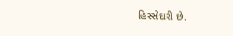હિસ્સેદારી છે.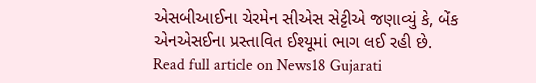એસબીઆઈના ચેરમેન સીએસ સેટ્ટીએ જણાવ્યું કે, બેંક એનએસઈના પ્રસ્તાવિત ઈશ્યૂમાં ભાગ લઈ રહી છે.
Read full article on News18 Gujarati